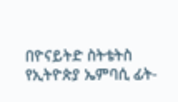በዮናይትድ ስትቴትስ የኢትዮጵያ ኤምባሲ ፊት-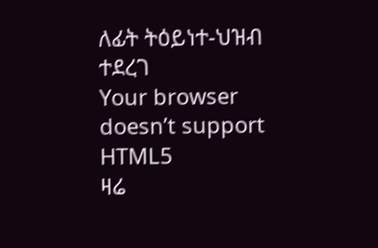ለፊት ትዕይነተ-ህዝብ ተደረገ
Your browser doesn’t support HTML5
ዛሬ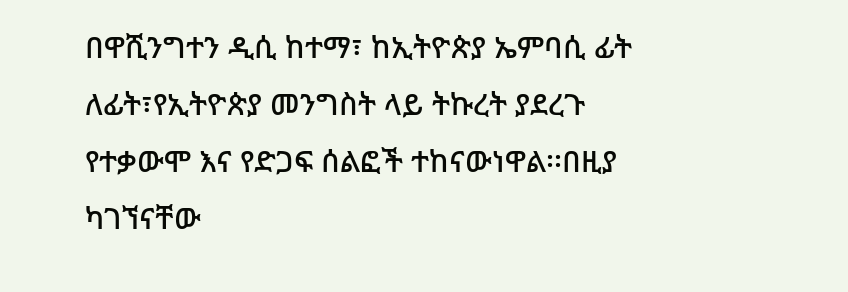በዋሺንግተን ዲሲ ከተማ፣ ከኢትዮጵያ ኤምባሲ ፊት ለፊት፣የኢትዮጵያ መንግስት ላይ ትኩረት ያደረጉ የተቃውሞ እና የድጋፍ ሰልፎች ተከናውነዋል፡፡በዚያ ካገኘናቸው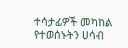ተሳታፊዎች መካከል የተወሰኑትን ሀሳብ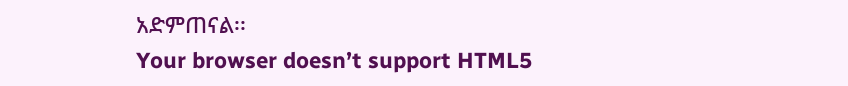አድምጠናል፡፡
Your browser doesn’t support HTML5